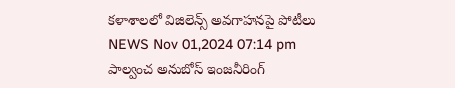కళాశాలలో విజిలెన్స్ అవగాహనపై పోటీలు
NEWS Nov 01,2024 07:14 pm
పాల్వంచ అనుబోస్ ఇంజనీరింగ్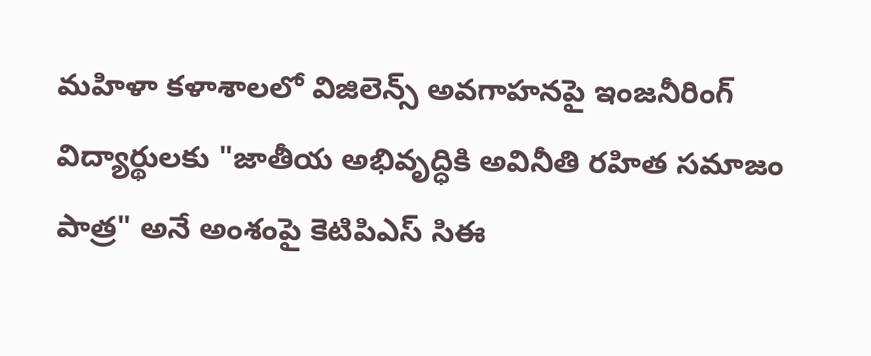మహిళా కళాశాలలో విజిలెన్స్ అవగాహనపై ఇంజనీరింగ్ విద్యార్థులకు "జాతీయ అభివృద్ధికి అవినీతి రహిత సమాజం పాత్ర" అనే అంశంపై కెటిపిఎస్ సిఈ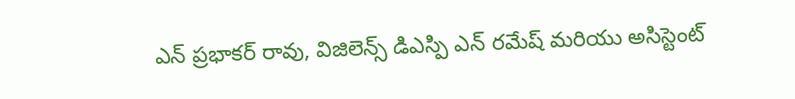ఎన్ ప్రభాకర్ రావు, విజిలెన్స్ డిఎస్పి ఎన్ రమేష్ మరియు అసిస్టెంట్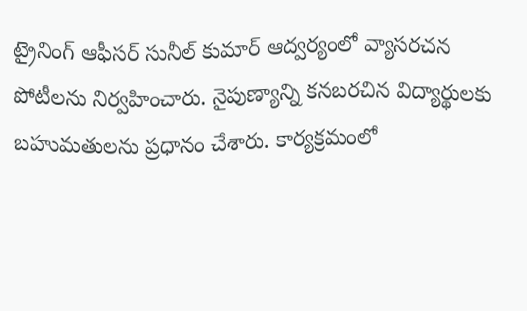ట్రైనింగ్ ఆఫీసర్ సునీల్ కుమార్ ఆద్వర్యంలో వ్యాసరచన పోటీలను నిర్వహించారు. నైపుణ్యాన్ని కనబరచిన విద్యార్థులకు బహుమతులను ప్రధానం చేశారు. కార్యక్రమంలో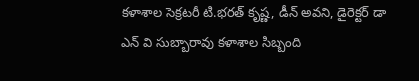కళాశాల సెక్రటరీ టి.భరత్ కృష్ణ, డీన్ అవని, డైరెక్టర్ డా ఎన్ వి సుబ్బారావు కళాశాల సిబ్బంది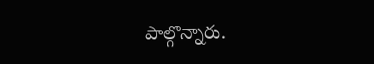పాల్గొన్నారు.